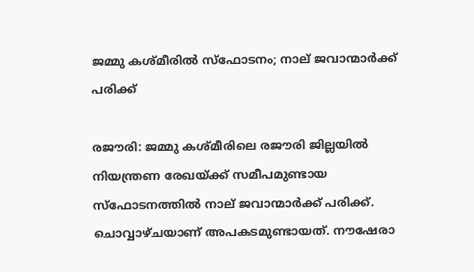ജമ്മു കശ്മീരില്‍ സ്‌ഫോടനം; നാല് ജവാന്മാര്‍ക്ക് പരിക്ക്

രജൗരി: ജമ്മു കശ്മീരിലെ രജൗരി ജില്ലയില്‍ നിയന്ത്രണ രേഖയ്ക്ക് സമീപമുണ്ടായ സ്‌ഫോടനത്തില്‍ നാല് ജവാന്മാര്‍ക്ക് പരിക്ക്. ചൊവ്വാഴ്ചയാണ് അപകടമുണ്ടായത്. നൗഷേരാ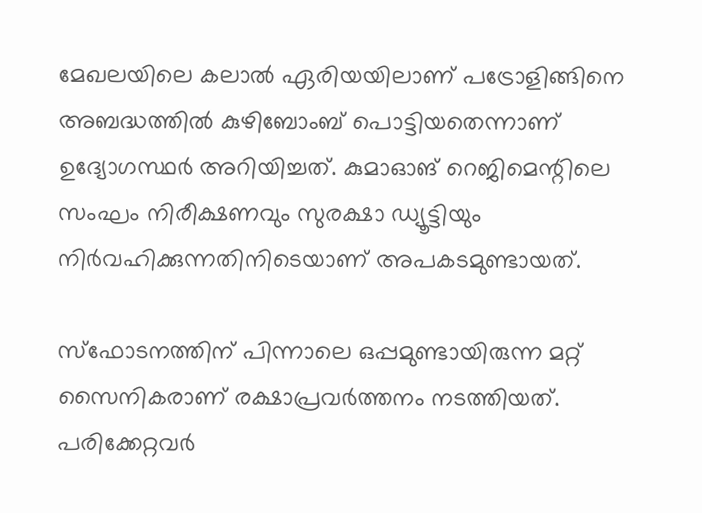മേഖലയിലെ കലാല്‍ ഏരിയയിലാണ് പട്രോളിങ്ങിനെ അബദ്ധത്തില്‍ കുഴിബോംബ് പൊട്ടിയതെന്നാണ് ഉദ്യോഗസ്ഥര്‍ അറിയിച്ചത്. കുമാഓങ് റെജിമെന്റിലെ സംഘം നിരീക്ഷണവും സുരക്ഷാ ഡ്യൂട്ടിയും നിര്‍വഹിക്കുന്നതിനിടെയാണ് അപകടമുണ്ടായത്.

സ്‌ഫോടനത്തിന് പിന്നാലെ ഒപ്പമുണ്ടായിരുന്ന മറ്റ് സൈനികരാണ് രക്ഷാപ്രവര്‍ത്തനം നടത്തിയത്. പരിക്കേറ്റവര്‍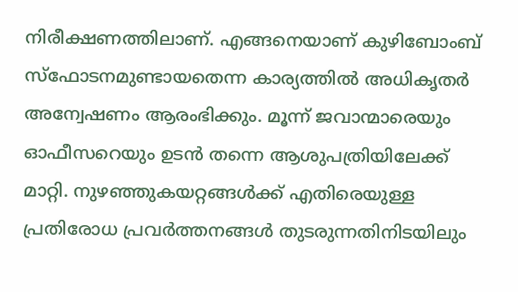നിരീക്ഷണത്തിലാണ്. എങ്ങനെയാണ് കുഴിബോംബ് സ്‌ഫോടനമുണ്ടായതെന്ന കാര്യത്തില്‍ അധികൃതര്‍ അന്വേഷണം ആരംഭിക്കും. മൂന്ന് ജവാന്മാരെയും ഓഫീസറെയും ഉടന്‍ തന്നെ ആശുപത്രിയിലേക്ക് മാറ്റി. നുഴഞ്ഞുകയറ്റങ്ങള്‍ക്ക് എതിരെയുള്ള പ്രതിരോധ പ്രവര്‍ത്തനങ്ങള്‍ തുടരുന്നതിനിടയിലും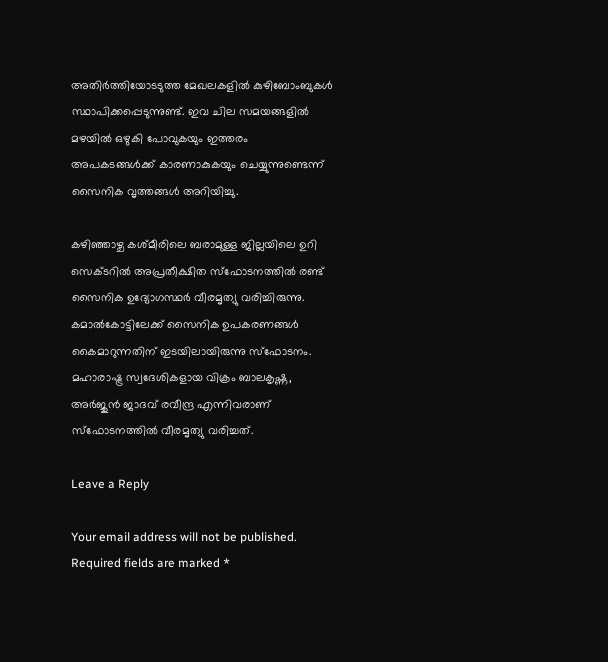അതിര്‍ത്തിയോടടുത്ത മേഖലകളില്‍ കുഴിബോംബുകള്‍ സ്ഥാപിക്കപ്പെടുന്നുണ്ട്. ഇവ ചില സമയങ്ങളില്‍ മഴയില്‍ ഒഴുകി പോവുകയും ഇത്തരം അപകടങ്ങള്‍ക്ക് കാരണാകുകയും ചെയ്യുന്നുണ്ടെന്ന് സൈനിക വൃത്തങ്ങള്‍ അറിയിച്ചു.

കഴിഞ്ഞാഴ്ച കശ്മീരിലെ ബരാമുള്ള ജില്ലയിലെ ഉറി സെക്ടറില്‍ അപ്രതീക്ഷിത സ്‌ഫോടനത്തില്‍ രണ്ട് സൈനിക ഉദ്യോഗസ്ഥര്‍ വീരമൃത്യു വരിച്ചിരുന്നു. കമാല്‍കോട്ടിലേക്ക് സൈനിക ഉപകരണങ്ങള്‍ കൈമാറുന്നതിന് ഇടയിലായിരുന്നു സ്‌ഫോടനം. മഹാരാഷ്ട്ര സ്വദേശികളായ വിക്രം ബാലകൃഷ്ണ, അര്‍ജുന്‍ ജാദവ് രവീന്ദ്ര എന്നിവരാണ് സ്‌ഫോടനത്തില്‍ വീരമൃത്യു വരിച്ചത്.

Leave a Reply

Your email address will not be published. Required fields are marked *